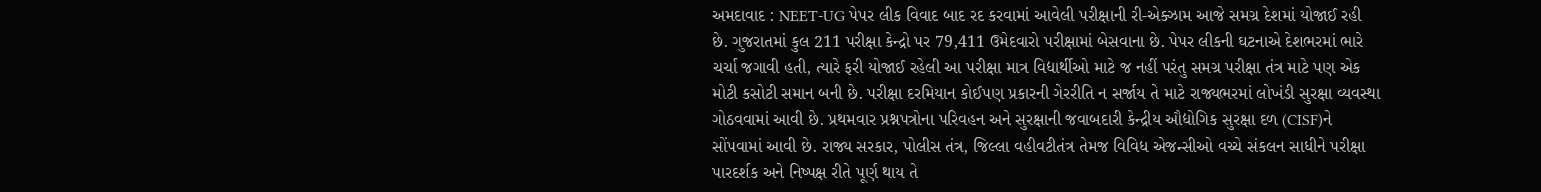અમદાવાદ : NEET-UG પેપર લીક વિવાદ બાદ રદ કરવામાં આવેલી પરીક્ષાની રી-એક્ઝામ આજે સમગ્ર દેશમાં યોજાઈ રહી છે. ગુજરાતમાં કુલ 211 પરીક્ષા કેન્દ્રો પર 79,411 ઉમેદવારો પરીક્ષામાં બેસવાના છે. પેપર લીકની ઘટનાએ દેશભરમાં ભારે ચર્ચા જગાવી હતી, ત્યારે ફરી યોજાઈ રહેલી આ પરીક્ષા માત્ર વિદ્યાર્થીઓ માટે જ નહીં પરંતુ સમગ્ર પરીક્ષા તંત્ર માટે પણ એક મોટી કસોટી સમાન બની છે. પરીક્ષા દરમિયાન કોઈપણ પ્રકારની ગેરરીતિ ન સર્જાય તે માટે રાજ્યભરમાં લોખંડી સુરક્ષા વ્યવસ્થા ગોઠવવામાં આવી છે. પ્રથમવાર પ્રશ્નપત્રોના પરિવહન અને સુરક્ષાની જવાબદારી કેન્દ્રીય ઔદ્યોગિક સુરક્ષા દળ (CISF)ને સોંપવામાં આવી છે. રાજ્ય સરકાર, પોલીસ તંત્ર, જિલ્લા વહીવટીતંત્ર તેમજ વિવિધ એજન્સીઓ વચ્ચે સંકલન સાધીને પરીક્ષા પારદર્શક અને નિષ્પક્ષ રીતે પૂર્ણ થાય તે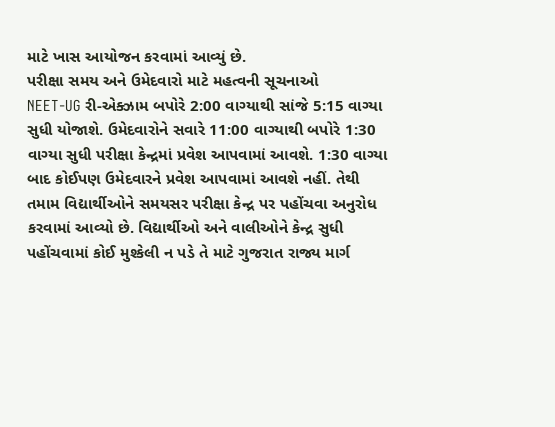માટે ખાસ આયોજન કરવામાં આવ્યું છે.
પરીક્ષા સમય અને ઉમેદવારો માટે મહત્વની સૂચનાઓ
NEET-UG રી-એક્ઝામ બપોરે 2:00 વાગ્યાથી સાંજે 5:15 વાગ્યા સુધી યોજાશે. ઉમેદવારોને સવારે 11:00 વાગ્યાથી બપોરે 1:30 વાગ્યા સુધી પરીક્ષા કેન્દ્રમાં પ્રવેશ આપવામાં આવશે. 1:30 વાગ્યા બાદ કોઈપણ ઉમેદવારને પ્રવેશ આપવામાં આવશે નહીં. તેથી તમામ વિદ્યાર્થીઓને સમયસર પરીક્ષા કેન્દ્ર પર પહોંચવા અનુરોધ કરવામાં આવ્યો છે. વિદ્યાર્થીઓ અને વાલીઓને કેન્દ્ર સુધી પહોંચવામાં કોઈ મુશ્કેલી ન પડે તે માટે ગુજરાત રાજ્ય માર્ગ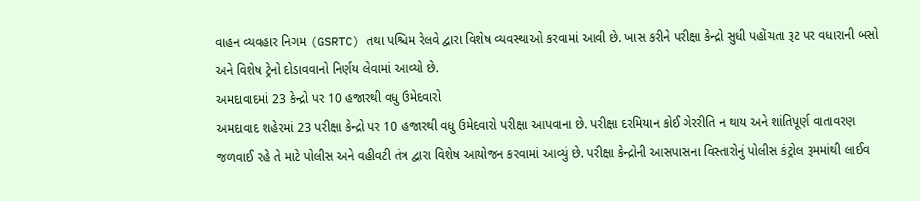વાહન વ્યવહાર નિગમ (GSRTC) તથા પશ્ચિમ રેલવે દ્વારા વિશેષ વ્યવસ્થાઓ કરવામાં આવી છે. ખાસ કરીને પરીક્ષા કેન્દ્રો સુધી પહોંચતા રૂટ પર વધારાની બસો અને વિશેષ ટ્રેનો દોડાવવાનો નિર્ણય લેવામાં આવ્યો છે.
અમદાવાદમાં 23 કેન્દ્રો પર 10 હજારથી વધુ ઉમેદવારો
અમદાવાદ શહેરમાં 23 પરીક્ષા કેન્દ્રો પર 10 હજારથી વધુ ઉમેદવારો પરીક્ષા આપવાના છે. પરીક્ષા દરમિયાન કોઈ ગેરરીતિ ન થાય અને શાંતિપૂર્ણ વાતાવરણ જળવાઈ રહે તે માટે પોલીસ અને વહીવટી તંત્ર દ્વારા વિશેષ આયોજન કરવામાં આવ્યું છે. પરીક્ષા કેન્દ્રોની આસપાસના વિસ્તારોનું પોલીસ કંટ્રોલ રૂમમાંથી લાઈવ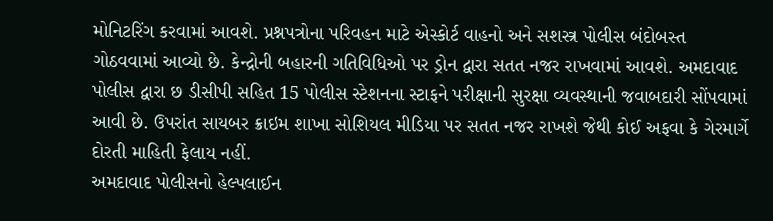મોનિટરિંગ કરવામાં આવશે. પ્રશ્નપત્રોના પરિવહન માટે એસ્કોર્ટ વાહનો અને સશસ્ત્ર પોલીસ બંદોબસ્ત ગોઠવવામાં આવ્યો છે. કેન્દ્રોની બહારની ગતિવિધિઓ પર ડ્રોન દ્વારા સતત નજર રાખવામાં આવશે. અમદાવાદ પોલીસ દ્વારા છ ડીસીપી સહિત 15 પોલીસ સ્ટેશનના સ્ટાફને પરીક્ષાની સુરક્ષા વ્યવસ્થાની જવાબદારી સોંપવામાં આવી છે. ઉપરાંત સાયબર ક્રાઇમ શાખા સોશિયલ મીડિયા પર સતત નજર રાખશે જેથી કોઈ અફવા કે ગેરમાર્ગે દોરતી માહિતી ફેલાય નહીં.
અમદાવાદ પોલીસનો હેલ્પલાઈન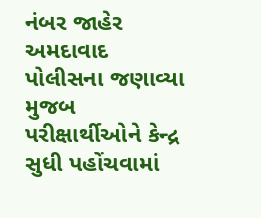નંબર જાહેર
અમદાવાદ પોલીસના જણાવ્યા મુજબ પરીક્ષાર્થીઓને કેન્દ્ર સુધી પહોંચવામાં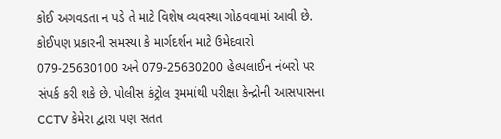કોઈ અગવડતા ન પડે તે માટે વિશેષ વ્યવસ્થા ગોઠવવામાં આવી છે. કોઈપણ પ્રકારની સમસ્યા કે માર્ગદર્શન માટે ઉમેદવારો 079-25630100 અને 079-25630200 હેલ્પલાઈન નંબરો પર સંપર્ક કરી શકે છે. પોલીસ કંટ્રોલ રૂમમાંથી પરીક્ષા કેન્દ્રોની આસપાસના CCTV કેમેરા દ્વારા પણ સતત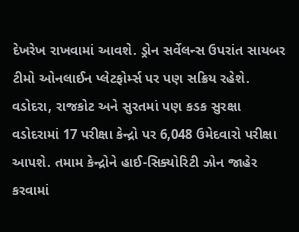દેખરેખ રાખવામાં આવશે. ડ્રોન સર્વેલન્સ ઉપરાંત સાયબર ટીમો ઓનલાઈન પ્લેટફોર્મ્સ પર પણ સક્રિય રહેશે.
વડોદરા, રાજકોટ અને સુરતમાં પણ કડક સુરક્ષા
વડોદરામાં 17 પરીક્ષા કેન્દ્રો પર 6,048 ઉમેદવારો પરીક્ષા આપશે. તમામ કેન્દ્રોને હાઈ-સિક્યોરિટી ઝોન જાહેર કરવામાં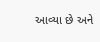આવ્યા છે અને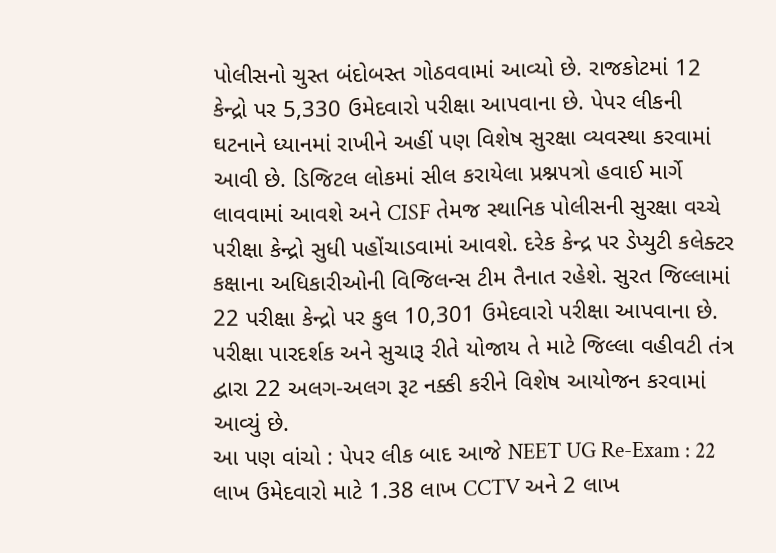પોલીસનો ચુસ્ત બંદોબસ્ત ગોઠવવામાં આવ્યો છે. રાજકોટમાં 12 કેન્દ્રો પર 5,330 ઉમેદવારો પરીક્ષા આપવાના છે. પેપર લીકની ઘટનાને ધ્યાનમાં રાખીને અહીં પણ વિશેષ સુરક્ષા વ્યવસ્થા કરવામાં આવી છે. ડિજિટલ લોકમાં સીલ કરાયેલા પ્રશ્નપત્રો હવાઈ માર્ગે લાવવામાં આવશે અને CISF તેમજ સ્થાનિક પોલીસની સુરક્ષા વચ્ચે પરીક્ષા કેન્દ્રો સુધી પહોંચાડવામાં આવશે. દરેક કેન્દ્ર પર ડેપ્યુટી કલેક્ટર કક્ષાના અધિકારીઓની વિજિલન્સ ટીમ તૈનાત રહેશે. સુરત જિલ્લામાં 22 પરીક્ષા કેન્દ્રો પર કુલ 10,301 ઉમેદવારો પરીક્ષા આપવાના છે. પરીક્ષા પારદર્શક અને સુચારૂ રીતે યોજાય તે માટે જિલ્લા વહીવટી તંત્ર દ્વારા 22 અલગ-અલગ રૂટ નક્કી કરીને વિશેષ આયોજન કરવામાં આવ્યું છે.
આ પણ વાંચો : પેપર લીક બાદ આજે NEET UG Re-Exam : 22 લાખ ઉમેદવારો માટે 1.38 લાખ CCTV અને 2 લાખ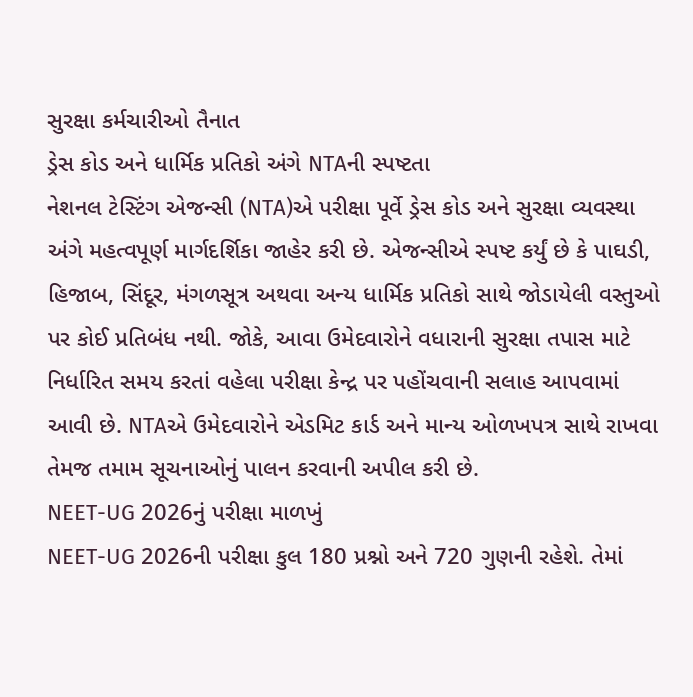સુરક્ષા કર્મચારીઓ તૈનાત
ડ્રેસ કોડ અને ધાર્મિક પ્રતિકો અંગે NTAની સ્પષ્ટતા
નેશનલ ટેસ્ટિંગ એજન્સી (NTA)એ પરીક્ષા પૂર્વે ડ્રેસ કોડ અને સુરક્ષા વ્યવસ્થા અંગે મહત્વપૂર્ણ માર્ગદર્શિકા જાહેર કરી છે. એજન્સીએ સ્પષ્ટ કર્યું છે કે પાઘડી, હિજાબ, સિંદૂર, મંગળસૂત્ર અથવા અન્ય ધાર્મિક પ્રતિકો સાથે જોડાયેલી વસ્તુઓ પર કોઈ પ્રતિબંધ નથી. જોકે, આવા ઉમેદવારોને વધારાની સુરક્ષા તપાસ માટે નિર્ધારિત સમય કરતાં વહેલા પરીક્ષા કેન્દ્ર પર પહોંચવાની સલાહ આપવામાં આવી છે. NTAએ ઉમેદવારોને એડમિટ કાર્ડ અને માન્ય ઓળખપત્ર સાથે રાખવા તેમજ તમામ સૂચનાઓનું પાલન કરવાની અપીલ કરી છે.
NEET-UG 2026નું પરીક્ષા માળખું
NEET-UG 2026ની પરીક્ષા કુલ 180 પ્રશ્નો અને 720 ગુણની રહેશે. તેમાં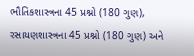ભૌતિકશાસ્ત્રના 45 પ્રશ્નો (180 ગુણ), રસાયણશાસ્ત્રના 45 પ્રશ્નો (180 ગુણ) અને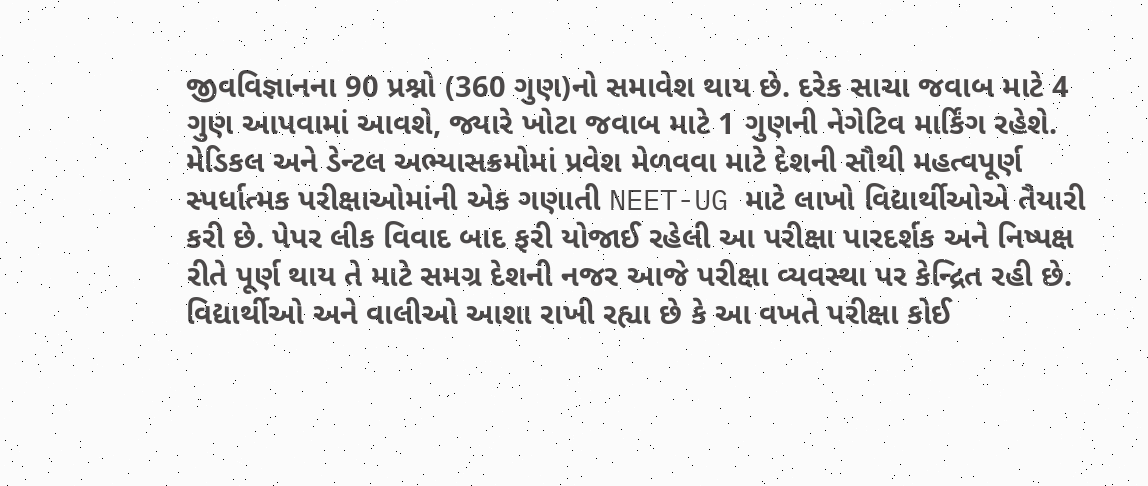જીવવિજ્ઞાનના 90 પ્રશ્નો (360 ગુણ)નો સમાવેશ થાય છે. દરેક સાચા જવાબ માટે 4 ગુણ આપવામાં આવશે, જ્યારે ખોટા જવાબ માટે 1 ગુણની નેગેટિવ માર્કિંગ રહેશે. મેડિકલ અને ડેન્ટલ અભ્યાસક્રમોમાં પ્રવેશ મેળવવા માટે દેશની સૌથી મહત્વપૂર્ણ સ્પર્ધાત્મક પરીક્ષાઓમાંની એક ગણાતી NEET-UG માટે લાખો વિદ્યાર્થીઓએ તૈયારી કરી છે. પેપર લીક વિવાદ બાદ ફરી યોજાઈ રહેલી આ પરીક્ષા પારદર્શક અને નિષ્પક્ષ રીતે પૂર્ણ થાય તે માટે સમગ્ર દેશની નજર આજે પરીક્ષા વ્યવસ્થા પર કેન્દ્રિત રહી છે. વિદ્યાર્થીઓ અને વાલીઓ આશા રાખી રહ્યા છે કે આ વખતે પરીક્ષા કોઈ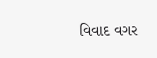વિવાદ વગર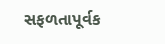સફળતાપૂર્વક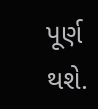પૂર્ણ થશે.